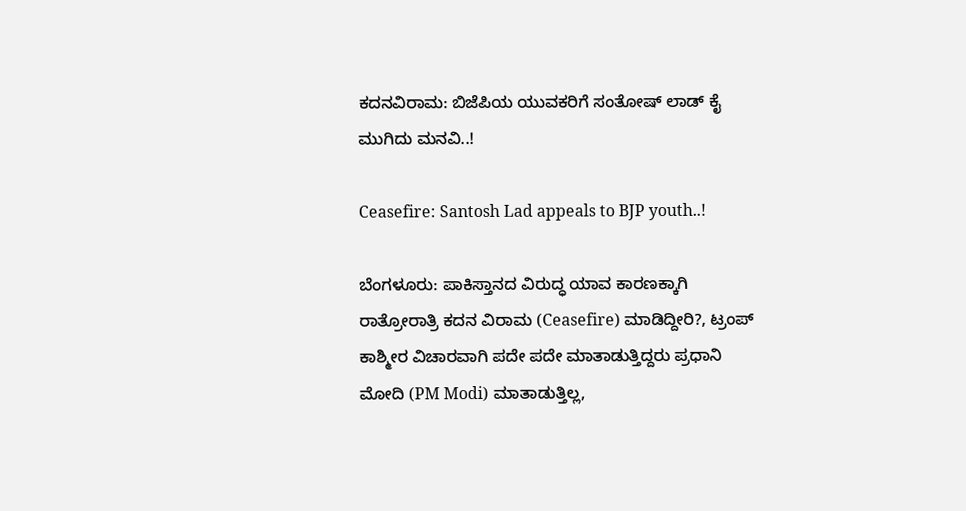ಕದನವಿರಾಮ: ಬಿಜೆಪಿಯ ಯುವಕರಿಗೆ ಸಂತೋಷ್ ಲಾಡ್ ಕೈ ಮುಗಿದು ಮನವಿ..!

Ceasefire: Santosh Lad appeals to BJP youth..!

ಬೆಂಗಳೂರು: ಪಾಕಿಸ್ತಾನದ ವಿರುದ್ಧ ಯಾವ ಕಾರಣಕ್ಕಾಗಿ ರಾತ್ರೋರಾತ್ರಿ ಕದನ ವಿರಾಮ (Ceasefire) ಮಾಡಿದ್ದೀರಿ?, ಟ್ರಂಪ್ ಕಾಶ್ಮೀರ ವಿಚಾರವಾಗಿ ಪದೇ ಪದೇ ಮಾತಾಡುತ್ತಿದ್ದರು ಪ್ರಧಾನಿ ಮೋದಿ (PM Modi) ಮಾತಾಡುತ್ತಿಲ್ಲ,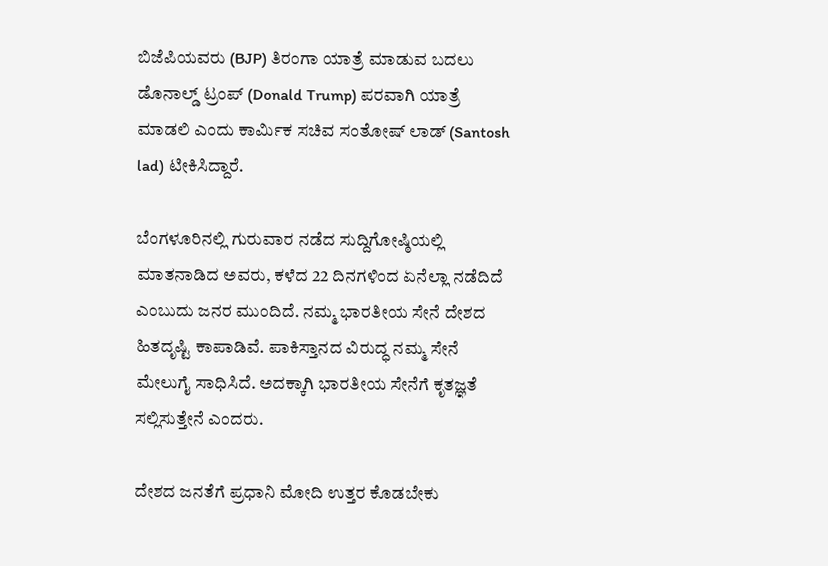ಬಿಜೆಪಿಯವರು (BJP) ತಿರಂಗಾ ಯಾತ್ರೆ ಮಾಡುವ ಬದಲು ಡೊನಾಲ್ಡ್ ಟ್ರಂಪ್ (Donald Trump) ಪರವಾಗಿ ಯಾತ್ರೆ ಮಾಡಲಿ ಎಂದು ಕಾರ್ಮಿಕ ಸಚಿವ ಸಂತೋಷ್ ಲಾಡ್ (Santosh lad) ಟೀಕಿಸಿದ್ದಾರೆ.

ಬೆಂಗಳೂರಿನಲ್ಲಿ ಗುರುವಾರ ನಡೆದ ಸುದ್ದಿಗೋಷ್ಠಿಯಲ್ಲಿ ಮಾತನಾಡಿದ ಅವರು, ಕಳೆದ 22 ದಿನಗಳಿಂದ ಏನೆಲ್ಲಾ ನಡೆದಿದೆ ಎಂಬುದು ಜನರ ಮುಂದಿದೆ. ನಮ್ಮ ಭಾರತೀಯ ಸೇನೆ ದೇಶದ ಹಿತದೃಷ್ಟಿ ಕಾಪಾಡಿವೆ. ಪಾಕಿಸ್ತಾನದ ವಿರುದ್ಧ ನಮ್ಮ ಸೇನೆ ಮೇಲುಗೈ ಸಾಧಿಸಿದೆ. ಅದಕ್ಕಾಗಿ ಭಾರತೀಯ ಸೇನೆಗೆ ಕೃತಜ್ಞತೆ ಸಲ್ಲಿಸುತ್ತೇನೆ ಎಂದರು.

ದೇಶದ ಜನತೆಗೆ ಪ್ರಧಾನಿ ಮೋದಿ ಉತ್ತರ ಕೊಡಬೇಕು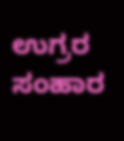ಉಗ್ರರ ಸಂಹಾರ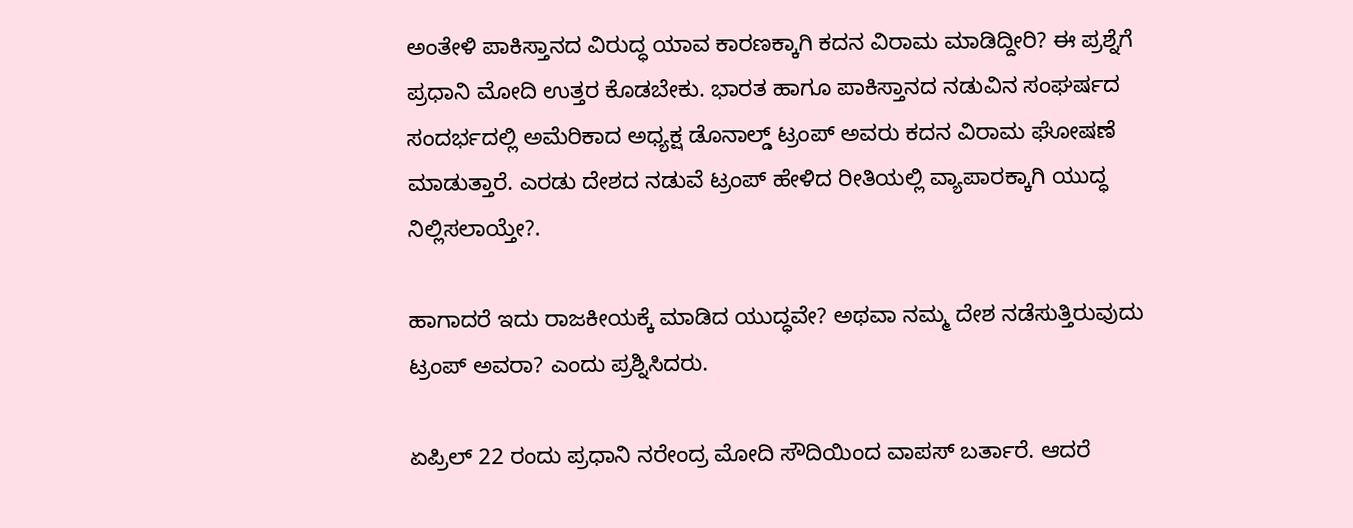ಅಂತೇಳಿ ಪಾಕಿಸ್ತಾನದ ವಿರುದ್ಧ ಯಾವ ಕಾರಣಕ್ಕಾಗಿ ಕದನ ವಿರಾಮ ಮಾಡಿದ್ದೀರಿ? ಈ ಪ್ರಶ್ನೆಗೆ ಪ್ರಧಾನಿ ಮೋದಿ ಉತ್ತರ ಕೊಡಬೇಕು. ಭಾರತ ಹಾಗೂ ಪಾಕಿಸ್ತಾನದ ನಡುವಿನ ಸಂಘರ್ಷದ ಸಂದರ್ಭದಲ್ಲಿ ಅಮೆರಿಕಾದ ಅಧ್ಯಕ್ಷ ಡೊನಾಲ್ಡ್‌ ಟ್ರಂಪ್ ಅವರು ಕದನ ವಿರಾಮ ಘೋಷಣೆ ಮಾಡುತ್ತಾರೆ. ಎರಡು ದೇಶದ ನಡುವೆ ಟ್ರಂಪ್ ಹೇಳಿದ ರೀತಿಯಲ್ಲಿ ವ್ಯಾಪಾರಕ್ಕಾಗಿ ಯುದ್ಧ ನಿಲ್ಲಿಸಲಾಯ್ತೇ?.

ಹಾಗಾದರೆ ಇದು ರಾಜಕೀಯಕ್ಕೆ ಮಾಡಿದ ಯುದ್ಧವೇ? ಅಥವಾ ನಮ್ಮ ದೇಶ ನಡೆಸುತ್ತಿರುವುದು ಟ್ರಂಪ್ ಅವರಾ? ಎಂದು ಪ್ರಶ್ನಿಸಿದರು.

ಏಪ್ರಿಲ್ 22 ರಂದು ಪ್ರಧಾನಿ ನರೇಂದ್ರ ಮೋದಿ ಸೌದಿಯಿಂದ ವಾಪಸ್ ಬರ್ತಾರೆ. ಆದರೆ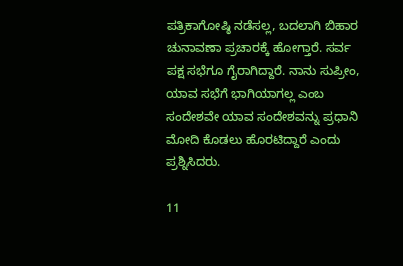ಪತ್ರಿಕಾಗೋಷ್ಠಿ ನಡೆಸಲ್ಲ, ಬದಲಾಗಿ ಬಿಹಾರ ಚುನಾವಣಾ ಪ್ರಚಾರಕ್ಕೆ ಹೋಗ್ತಾರೆ. ಸರ್ವ ಪಕ್ಷ ಸಭೆಗೂ ಗೈರಾಗಿದ್ದಾರೆ. ನಾನು ಸುಪ್ರೀಂ, ಯಾವ ಸಭೆಗೆ ಭಾಗಿಯಾಗಲ್ಲ ಎಂಬ ಸಂದೇಶವೇ ಯಾವ ಸಂದೇಶವನ್ನು ಪ್ರಧಾನಿ ಮೋದಿ ಕೊಡಲು ಹೊರಟಿದ್ದಾರೆ ಎಂದು ಪ್ರಶ್ನಿಸಿದರು.

11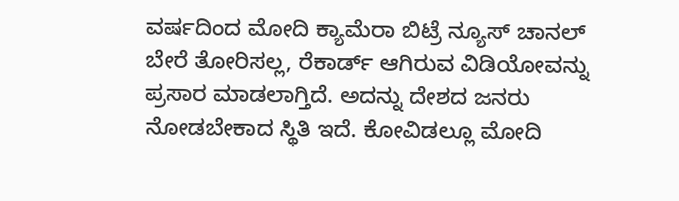ವರ್ಷದಿಂದ ಮೋದಿ ಕ್ಯಾಮೆರಾ ಬಿಟ್ರೆ ನ್ಯೂಸ್ ಚಾನಲ್ ಬೇರೆ ತೋರಿಸಲ್ಲ, ರೆಕಾರ್ಡ್ ಆಗಿರುವ ವಿಡಿಯೋವನ್ನು ಪ್ರಸಾರ ಮಾಡಲಾಗ್ತಿದೆ. ಅದನ್ನು ದೇಶದ ಜನರು ನೋಡಬೇಕಾದ ಸ್ಥಿತಿ ಇದೆ. ಕೋವಿಡಲ್ಲೂ ಮೋದಿ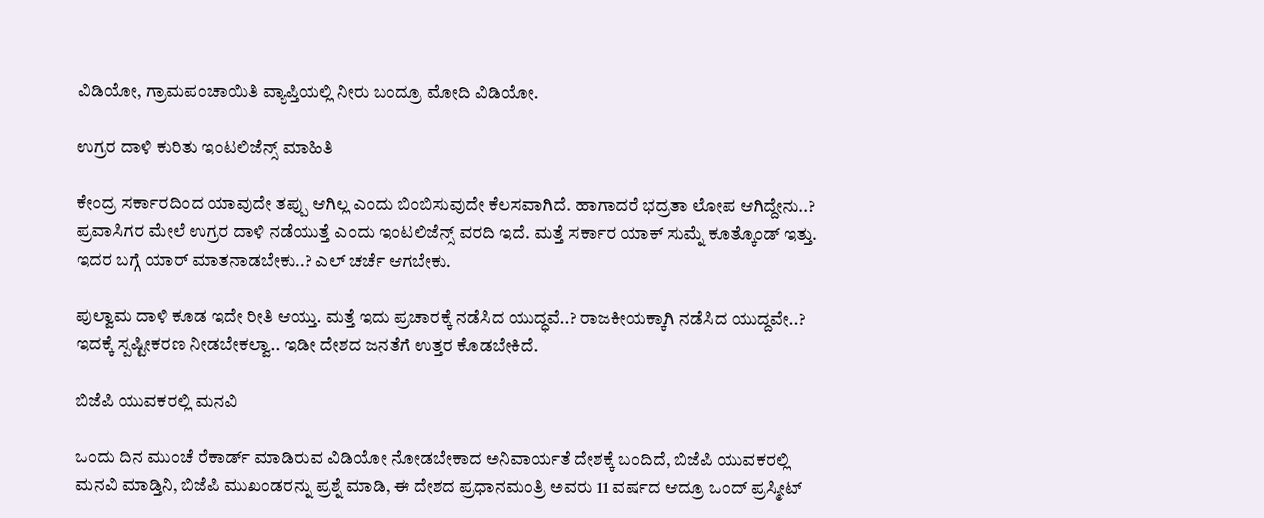ವಿಡಿಯೋ, ಗ್ರಾಮಪಂಚಾಯಿತಿ ವ್ಯಾಪ್ತಿಯಲ್ಲಿ ನೀರು ಬಂದ್ರೂ ಮೋದಿ ವಿಡಿಯೋ.

ಉಗ್ರರ ದಾಳಿ ಕುರಿತು ಇಂಟಲಿಜೆನ್ಸ್ ಮಾಹಿತಿ

ಕೇಂದ್ರ ಸರ್ಕಾರದಿಂದ ಯಾವುದೇ ತಪ್ಪು ಆಗಿಲ್ಲ ಎಂದು ಬಿಂಬಿಸುವುದೇ ಕೆಲಸವಾಗಿದೆ. ಹಾಗಾದರೆ ಭದ್ರತಾ ಲೋಪ ಆಗಿದ್ದೇನು..? ಪ್ರವಾಸಿಗರ ಮೇಲೆ ಉಗ್ರರ ದಾಳಿ ನಡೆಯುತ್ತೆ ಎಂದು ಇಂಟಲಿಜೆನ್ಸ್ ವರದಿ ಇದೆ. ಮತ್ತೆ ಸರ್ಕಾರ ಯಾಕ್ ಸುಮ್ನೆ ಕೂತ್ಕೊಂಡ್ ಇತ್ತು. ಇದರ ಬಗ್ಗೆ ಯಾರ್ ಮಾತನಾಡಬೇಕು..? ಎಲ್ ಚರ್ಚೆ ಆಗಬೇಕು.

ಪುಲ್ವಾಮ ದಾಳಿ ಕೂಡ ಇದೇ ರೀತಿ ಆಯ್ತು. ಮತ್ತೆ ಇದು ಪ್ರಚಾರಕ್ಕೆ ನಡೆಸಿದ ಯುದ್ಧವೆ..? ರಾಜಕೀಯಕ್ಕಾಗಿ ನಡೆಸಿದ ಯುದ್ದವೇ..? ಇದಕ್ಕೆ ಸ್ಪಷ್ಟೀಕರಣ ನೀಡಬೇಕಲ್ವಾ.. ಇಡೀ ದೇಶದ ಜನತೆಗೆ ಉತ್ತರ ಕೊಡಬೇಕಿದೆ.

ಬಿಜೆಪಿ ಯುವಕರಲ್ಲಿ ಮನವಿ

ಒಂದು ದಿನ ಮುಂಚೆ ರೆಕಾರ್ಡ್ ಮಾಡಿರುವ ವಿಡಿಯೋ ನೋಡಬೇಕಾದ ಅನಿವಾರ್ಯತೆ ದೇಶಕ್ಕೆ ಬಂದಿದೆ, ಬಿಜೆಪಿ ಯುವಕರಲ್ಲಿ ಮನವಿ ಮಾಡ್ತಿನಿ, ಬಿಜೆಪಿ ಮುಖಂಡರನ್ನು ಪ್ರಶ್ನೆ ಮಾಡಿ, ಈ ದೇಶದ ಪ್ರಧಾನಮಂತ್ರಿ ಅವರು 11 ವರ್ಷದ ಆದ್ರೂ ಒಂದ್ ಪ್ರಸ್ಮೀಟ್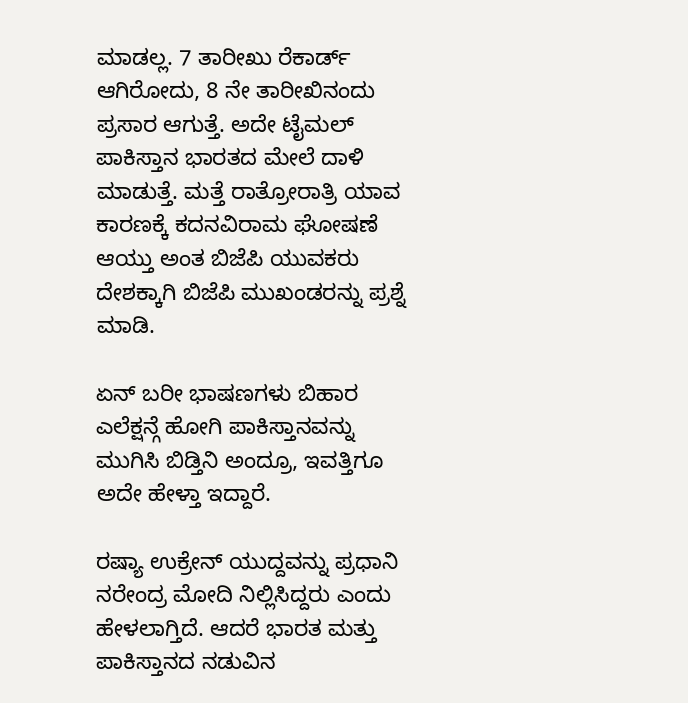ಮಾಡಲ್ಲ. 7 ತಾರೀಖು ರೆಕಾರ್ಡ್ ಆಗಿರೋದು, 8 ನೇ ತಾರೀಖಿನಂದು ಪ್ರಸಾರ ಆಗುತ್ತೆ. ಅದೇ ಟೈಮಲ್ ಪಾಕಿಸ್ತಾನ ಭಾರತದ ಮೇಲೆ ದಾಳಿ ಮಾಡುತ್ತೆ. ಮತ್ತೆ ರಾತ್ರೋರಾತ್ರಿ ಯಾವ ಕಾರಣಕ್ಕೆ ಕದನವಿರಾಮ ಘೋಷಣೆ ಆಯ್ತು ಅಂತ ಬಿಜೆಪಿ ಯುವಕರು ದೇಶಕ್ಕಾಗಿ ಬಿಜೆಪಿ ಮುಖಂಡರನ್ನು ಪ್ರಶ್ನೆ ಮಾಡಿ.

ಏನ್ ಬರೀ ಭಾಷಣಗಳು ಬಿಹಾರ ಎಲೆಕ್ಷನ್ಗೆ ಹೋಗಿ ಪಾಕಿಸ್ತಾನವನ್ನು ಮುಗಿಸಿ ಬಿಡ್ತಿನಿ ಅಂದ್ರೂ, ಇವತ್ತಿಗೂ ಅದೇ ಹೇಳ್ತಾ ಇದ್ದಾರೆ.

ರಷ್ಯಾ ಉಕ್ರೇನ್ ಯುದ್ದವನ್ನು ಪ್ರಧಾನಿ ನರೇಂದ್ರ ಮೋದಿ ನಿಲ್ಲಿಸಿದ್ದರು ಎಂದು ಹೇಳಲಾಗ್ತಿದೆ. ಆದರೆ ಭಾರತ ಮತ್ತು ಪಾಕಿಸ್ತಾನದ ನಡುವಿನ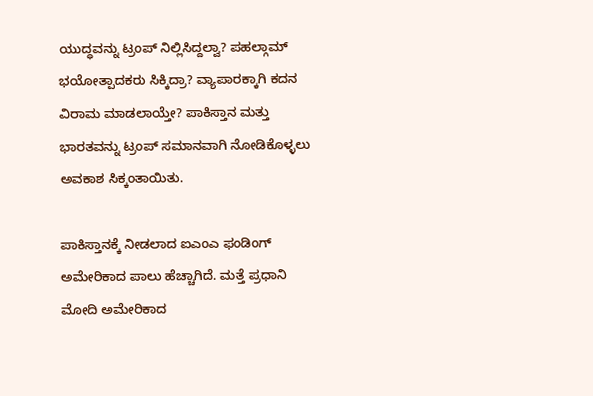ಯುದ್ಧವನ್ನು ಟ್ರಂಪ್ ನಿಲ್ಲಿಸಿದ್ದಲ್ವಾ? ಪಹಲ್ಗಾಮ್ ಭಯೋತ್ಪಾದಕರು ಸಿಕ್ಕಿದ್ರಾ? ವ್ಯಾಪಾರಕ್ಕಾಗಿ ಕದನ ವಿರಾಮ ಮಾಡಲಾಯ್ತೇ? ಪಾಕಿಸ್ತಾನ ಮತ್ತು ಭಾರತವನ್ನು ಟ್ರಂಪ್ ಸಮಾನವಾಗಿ ನೋಡಿಕೊಳ್ಳಲು ಅವಕಾಶ ಸಿಕ್ಕಂತಾಯಿತು.

ಪಾಕಿಸ್ತಾನಕ್ಕೆ ನೀಡಲಾದ ಐಎಂಎ ಫಂಡಿಂಗ್ ಅಮೇರಿಕಾದ ಪಾಲು ಹೆಚ್ಚಾಗಿದೆ. ಮತ್ತೆ ಪ್ರಧಾನಿ ಮೋದಿ ಅಮೇರಿಕಾದ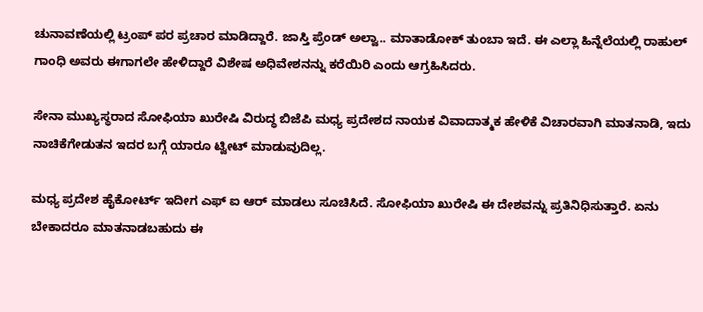ಚುನಾವಣೆಯಲ್ಲಿ ಟ್ರಂಪ್ ಪರ ಪ್ರಚಾರ ಮಾಡಿದ್ದಾರೆ. ಜಾಸ್ತಿ ಪ್ರೆಂಡ್ ಅಲ್ವಾ.. ಮಾತಾಡೋಕ್ ತುಂಬಾ ಇದೆ. ಈ ಎಲ್ಲಾ ಹಿನ್ನೆಲೆಯಲ್ಲಿ ರಾಹುಲ್ ಗಾಂಧಿ ಅವರು ಈಗಾಗಲೇ ಹೇಳಿದ್ದಾರೆ ವಿಶೇಷ ಅಧಿವೇಶನನ್ನು ಕರೆಯಿರಿ ಎಂದು ಆಗ್ರಹಿಸಿದರು.

ಸೇನಾ ಮುಖ್ಯಸ್ಥರಾದ ಸೋಫಿಯಾ ಖುರೇಷಿ ವಿರುದ್ಧ ಬಿಜೆಪಿ ಮಧ್ಯ ಪ್ರದೇಶದ ನಾಯಕ ವಿವಾದಾತ್ಮಕ ಹೇಳಿಕೆ ವಿಚಾರವಾಗಿ ಮಾತನಾಡಿ, ಇದು ನಾಚಿಕೆಗೇಡುತನ ಇದರ ಬಗ್ಗೆ ಯಾರೂ ಟ್ವೀಟ್ ಮಾಡುವುದಿಲ್ಲ.

ಮಧ್ಯ ಪ್ರದೇಶ ಹೈಕೋರ್ಟ್ ಇದೀಗ ಎಫ್ ಐ ಆರ್ ಮಾಡಲು ಸೂಚಿಸಿದೆ. ಸೋಫಿಯಾ ಖುರೇಷಿ ಈ ದೇಶವನ್ನು ಪ್ರತಿನಿಧಿಸುತ್ತಾರೆ. ಏನು ಬೇಕಾದರೂ ಮಾತನಾಡಬಹುದು ಈ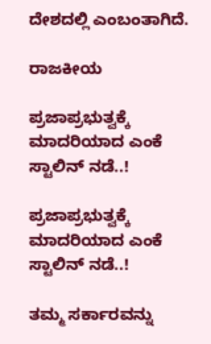ದೇಶದಲ್ಲಿ ಎಂಬಂತಾಗಿದೆ.

ರಾಜಕೀಯ

ಪ್ರಜಾಪ್ರಭುತ್ವಕ್ಕೆ ಮಾದರಿಯಾದ ಎಂಕೆ ಸ್ಟಾಲಿನ್‌ ನಡೆ..!

ಪ್ರಜಾಪ್ರಭುತ್ವಕ್ಕೆ ಮಾದರಿಯಾದ ಎಂಕೆ ಸ್ಟಾಲಿನ್‌ ನಡೆ..!

ತಮ್ಮ ಸರ್ಕಾರವನ್ನು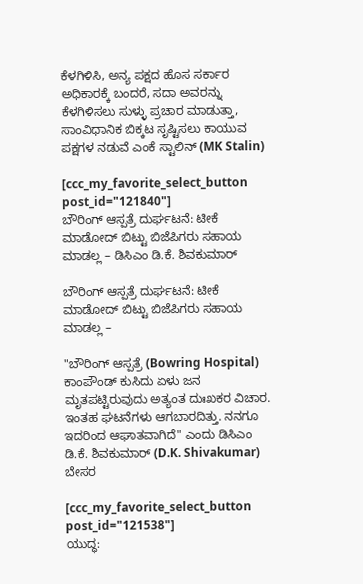ಕೆಳಗಿಳಿಸಿ, ಅನ್ಯ ಪಕ್ಷದ ಹೊಸ ಸರ್ಕಾರ ಅಧಿಕಾರಕ್ಕೆ ಬಂದರೆ, ಸದಾ ಅವರನ್ನು ಕೆಳಗಿಳಿಸಲು ಸುಳ್ಳು ಪ್ರಚಾರ ಮಾಡುತ್ತಾ, ಸಾಂವಿಧಾನಿಕ ಬಿಕ್ಕಟ ಸೃಷ್ಟಿಸಲು ಕಾಯುವ ಪಕ್ಷಗಳ ನಡುವೆ ಎಂಕೆ ಸ್ಟಾಲಿನ್ (MK Stalin)

[ccc_my_favorite_select_button post_id="121840"]
ಬೌರಿಂಗ್ ಆಸ್ಪತ್ರೆ ದುರ್ಘಟನೆ: ಟೀಕೆ ಮಾಡೋದ್ ಬಿಟ್ಟು ಬಿಜೆಪಿಗರು ಸಹಾಯ ಮಾಡಲ್ಲ – ಡಿಸಿಎಂ‌ ಡಿ.ಕೆ. ಶಿವಕುಮಾರ್

ಬೌರಿಂಗ್ ಆಸ್ಪತ್ರೆ ದುರ್ಘಟನೆ: ಟೀಕೆ ಮಾಡೋದ್ ಬಿಟ್ಟು ಬಿಜೆಪಿಗರು ಸಹಾಯ ಮಾಡಲ್ಲ –

"ಬೌರಿಂಗ್ ಆಸ್ಪತ್ರೆ (Bowring Hospital) ಕಾಂಪೌಂಡ್ ಕುಸಿದು ಏಳು ಜನ ಮೃತಪಟ್ಟಿರುವುದು ಅತ್ಯಂತ ದುಃಖಕರ ವಿಚಾರ. ಇಂತಹ ಘಟನೆಗಳು ಆಗಬಾರದಿತ್ತು. ನನಗೂ ಇದರಿಂದ ಆಘಾತವಾಗಿದೆ" ಎಂದು ಡಿಸಿಎಂ ಡಿ.ಕೆ‌. ಶಿವಕುಮಾರ್ (D.K. Shivakumar) ಬೇಸರ

[ccc_my_favorite_select_button post_id="121538"]
ಯುದ್ಧ: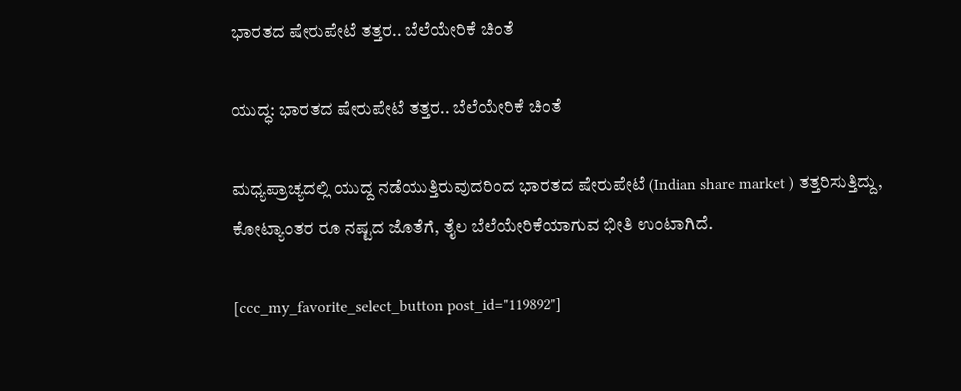ಭಾರತದ ಷೇರುಪೇಟೆ ತತ್ತರ.. ಬೆಲೆಯೇರಿಕೆ ಚಿಂತೆ

ಯುದ್ಧ: ಭಾರತದ ಷೇರುಪೇಟೆ ತತ್ತರ.. ಬೆಲೆಯೇರಿಕೆ ಚಿಂತೆ

ಮಧ್ಯಪ್ರಾಚ್ಯದಲ್ಲಿ ಯುದ್ದ ನಡೆಯುತ್ತಿರುವುದರಿಂದ ಭಾರತದ ಷೇರುಪೇಟೆ (Indian share market ) ತತ್ತರಿಸುತ್ತಿದ್ದು, ಕೋಟ್ಯಾಂತರ ರೂ ನಷ್ಟದ ಜೊತೆಗೆ, ತೈಲ ಬೆಲೆಯೇರಿಕೆಯಾಗುವ ಭೀತಿ ಉಂಟಾಗಿದೆ.

[ccc_my_favorite_select_button post_id="119892"]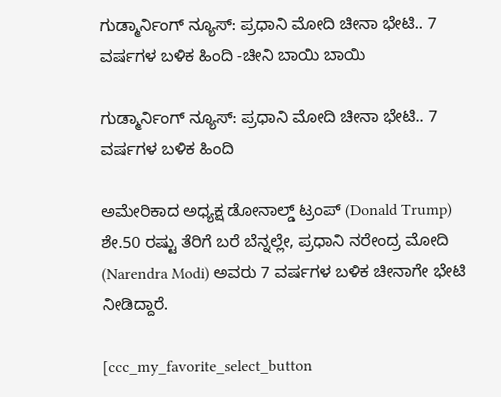ಗುಡ್ಮಾರ್ನಿಂಗ್ ನ್ಯೂಸ್: ಪ್ರಧಾನಿ ಮೋದಿ ಚೀನಾ ಭೇಟಿ.. 7 ವರ್ಷಗಳ ಬಳಿಕ ಹಿಂದಿ -ಚೀನಿ ಬಾಯಿ ಬಾಯಿ

ಗುಡ್ಮಾರ್ನಿಂಗ್ ನ್ಯೂಸ್: ಪ್ರಧಾನಿ ಮೋದಿ ಚೀನಾ ಭೇಟಿ.. 7 ವರ್ಷಗಳ ಬಳಿಕ ಹಿಂದಿ

ಅಮೇರಿಕಾದ ಅಧ್ಯಕ್ಷ ಡೋನಾಲ್ಡ್ ಟ್ರಂಪ್ (Donald Trump) ಶೇ.50 ರಷ್ಟು ತೆರಿಗೆ ಬರೆ ಬೆನ್ನಲ್ಲೇ, ಪ್ರಧಾನಿ ನರೇಂದ್ರ ಮೋದಿ (Narendra Modi) ಅವರು 7 ವರ್ಷಗಳ ಬಳಿಕ ಚೀನಾಗೇ ಭೇಟಿ ನೀಡಿದ್ದಾರೆ.

[ccc_my_favorite_select_button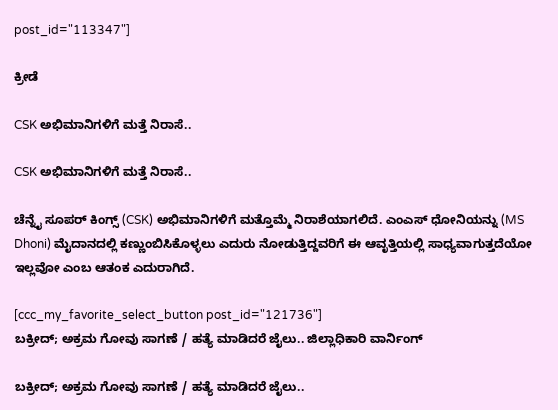post_id="113347"]

ಕ್ರೀಡೆ

CSK ಅಭಿಮಾನಿಗಳಿಗೆ ಮತ್ತೆ ನಿರಾಸೆ..

CSK ಅಭಿಮಾನಿಗಳಿಗೆ ಮತ್ತೆ ನಿರಾಸೆ..

ಚೆನ್ನೈ ಸೂಪರ್ ಕಿಂಗ್ಸ್ (CSK) ಅಭಿಮಾನಿಗಳಿಗೆ ಮತ್ತೊಮ್ಮೆ ನಿರಾಶೆಯಾಗಲಿದೆ. ಎಂಎಸ್ ಧೋನಿಯನ್ನು (MS Dhoni) ಮೈದಾನದಲ್ಲಿ ಕಣ್ಣುಂಬಿಸಿಕೊಳ್ಳಲು ಎದುರು ನೋಡುತ್ತಿದ್ದವರಿಗೆ ಈ ಆವೃತ್ತಿಯಲ್ಲಿ ಸಾಧ್ಯವಾಗುತ್ತದೆಯೋ ಇಲ್ಲವೋ ಎಂಬ ಆತಂಕ ಎದುರಾಗಿದೆ‌.

[ccc_my_favorite_select_button post_id="121736"]
ಬಕ್ರೀದ್; ಅಕ್ರಮ ಗೋವು ಸಾಗಣೆ / ಹತ್ಯೆ ಮಾಡಿದರೆ ಜೈಲು.. ಜಿಲ್ಲಾಧಿಕಾರಿ ವಾರ್ನಿಂಗ್

ಬಕ್ರೀದ್; ಅಕ್ರಮ ಗೋವು ಸಾಗಣೆ / ಹತ್ಯೆ ಮಾಡಿದರೆ ಜೈಲು..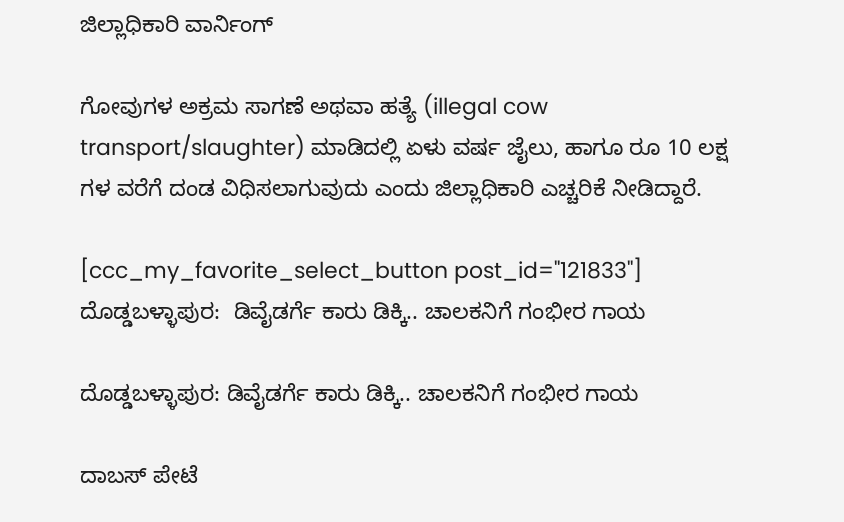ಜಿಲ್ಲಾಧಿಕಾರಿ ವಾರ್ನಿಂಗ್

ಗೋವುಗಳ ಅಕ್ರಮ ಸಾಗಣೆ ಅಥವಾ ಹತ್ಯೆ (illegal cow transport/slaughter) ಮಾಡಿದಲ್ಲಿ ಏಳು ವರ್ಷ ಜೈಲು, ಹಾಗೂ ರೂ 10 ಲಕ್ಷ ಗಳ ವರೆಗೆ ದಂಡ ವಿಧಿಸಲಾಗುವುದು ಎಂದು ಜಿಲ್ಲಾಧಿಕಾರಿ ಎಚ್ಚರಿಕೆ ನೀಡಿದ್ದಾರೆ.

[ccc_my_favorite_select_button post_id="121833"]
ದೊಡ್ಡಬಳ್ಳಾಪುರ:  ಡಿವೈಡರ್ಗೆ ಕಾರು ಡಿಕ್ಕಿ.. ಚಾಲಕನಿಗೆ ಗಂಭೀರ ಗಾಯ

ದೊಡ್ಡಬಳ್ಳಾಪುರ: ಡಿವೈಡರ್ಗೆ ಕಾರು ಡಿಕ್ಕಿ.. ಚಾಲಕನಿಗೆ ಗಂಭೀರ ಗಾಯ

ದಾಬಸ್ ಪೇಟೆ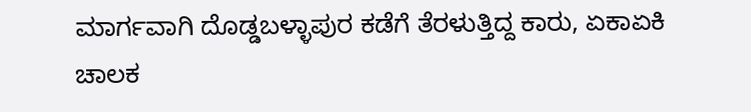ಮಾರ್ಗವಾಗಿ ದೊಡ್ಡಬಳ್ಳಾಪುರ ಕಡೆಗೆ ತೆರಳುತ್ತಿದ್ದ ಕಾರು, ಏಕಾಏಕಿ ಚಾಲಕ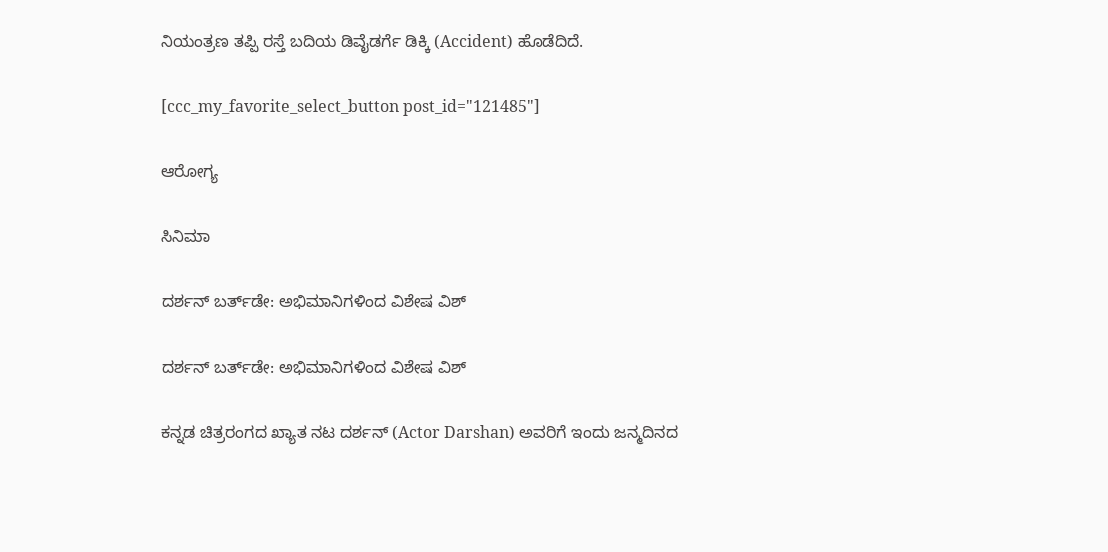ನಿಯಂತ್ರಣ ತಪ್ಪಿ ರಸ್ತೆ ಬದಿಯ ಡಿವೈಡರ್ಗೆ ಡಿಕ್ಕಿ (Accident) ಹೊಡೆದಿದೆ.

[ccc_my_favorite_select_button post_id="121485"]

ಆರೋಗ್ಯ

ಸಿನಿಮಾ

ದರ್ಶನ್ ಬರ್ತ್‌ಡೇ: ಅಭಿಮಾನಿಗಳಿಂದ ವಿಶೇಷ ವಿಶ್

ದರ್ಶನ್ ಬರ್ತ್‌ಡೇ: ಅಭಿಮಾನಿಗಳಿಂದ ವಿಶೇಷ ವಿಶ್

ಕನ್ನಡ ಚಿತ್ರರಂಗದ ಖ್ಯಾತ ನಟ ದರ್ಶನ್ (Actor Darshan) ಅವರಿಗೆ ಇಂದು ಜನ್ಮದಿನದ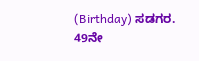(Birthday) ಸಡಗರ. 49ನೇ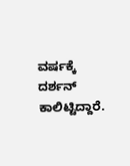ವರ್ಷಕ್ಕೆ ದರ್ಶನ್ ಕಾಲಿಟ್ಟಿದ್ದಾರೆ.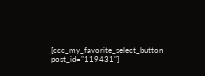[ccc_my_favorite_select_button post_id="119431"]